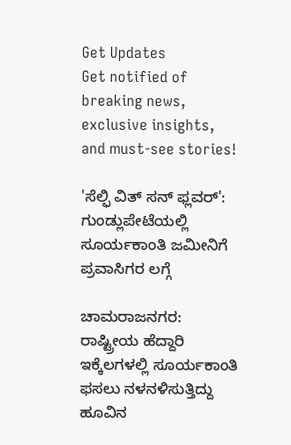Get Updates
Get notified of breaking news, exclusive insights, and must-see stories!

'ಸೆಲ್ಫಿ ವಿತ್ ಸನ್ ಫ್ಲವರ್': ಗುಂಡ್ಲುಪೇಟೆಯಲ್ಲಿ ಸೂರ್ಯಕಾಂತಿ ಜಮೀನಿಗೆ ಪ್ರವಾಸಿಗರ ಲಗ್ಗೆ

ಚಾಮರಾಜನಗರ: ರಾಷ್ಟ್ರೀಯ ಹೆದ್ದಾರಿ ಇಕ್ಕೆಲಗಳಲ್ಲಿ ಸೂರ್ಯಕಾಂತಿ ಫಸಲು ನಳನಳಿಸುತ್ತಿದ್ದು ಹೂವಿನ‌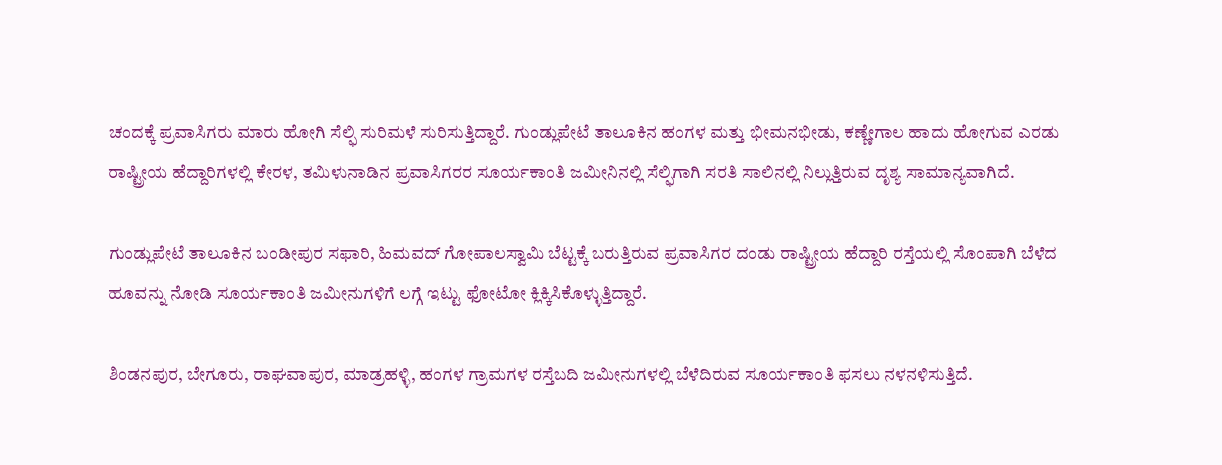ಚಂದಕ್ಕೆ ಪ್ರವಾಸಿಗರು ಮಾರು ಹೋಗಿ ಸೆಲ್ಫಿ ಸುರಿಮಳೆ ಸುರಿಸುತ್ತಿದ್ದಾರೆ. ಗುಂಡ್ಲುಪೇಟೆ ತಾಲೂಕಿನ ಹಂಗಳ ಮತ್ತು ಭೀಮನಭೀಡು, ಕಣ್ಣೇಗಾಲ ಹಾದು ಹೋಗುವ ಎರಡು ರಾಷ್ಟ್ರೀಯ ಹೆದ್ದಾರಿಗಳಲ್ಲಿ ಕೇರಳ, ತಮಿಳುನಾಡಿನ ಪ್ರವಾಸಿಗರರ ಸೂರ್ಯಕಾಂತಿ ಜಮೀನಿನಲ್ಲಿ ಸೆಲ್ಫಿಗಾಗಿ ಸರತಿ ಸಾಲಿನಲ್ಲಿ ನಿಲ್ಲುತ್ತಿರುವ ದೃಶ್ಯ ಸಾಮಾನ್ಯವಾಗಿದೆ.

ಗುಂಡ್ಲುಪೇಟೆ ತಾಲೂಕಿನ‌ ಬಂಡೀಪುರ ಸಫಾರಿ, ಹಿಮವದ್ ಗೋಪಾಲಸ್ವಾಮಿ ಬೆಟ್ಟಕ್ಕೆ ಬರುತ್ತಿರುವ ಪ್ರವಾಸಿಗರ ದಂಡು ರಾಷ್ಟ್ರೀಯ ಹೆದ್ದಾರಿ ರಸ್ತೆಯಲ್ಲಿ ಸೊಂಪಾಗಿ ಬೆಳೆದ ಹೂವನ್ನು ನೋಡಿ ಸೂರ್ಯಕಾಂತಿ ಜಮೀನುಗಳಿಗೆ ಲಗ್ಗೆ ಇಟ್ಟು ಫೋಟೋ‌ ಕ್ಲಿಕ್ಕಿಸಿಕೊಳ್ಳುತ್ತಿದ್ದಾರೆ.

ಶಿಂಡನಪುರ, ಬೇಗೂರು, ರಾಘವಾಪುರ, ಮಾಡ್ರಹಳ್ಳಿ, ಹಂಗಳ ಗ್ರಾಮಗಳ‌ ರಸ್ತೆಬದಿ ಜಮೀನುಗಳಲ್ಲಿ ಬೆಳೆದಿರುವ ಸೂರ್ಯಕಾಂತಿ ಫಸಲು ನಳನಳಿಸುತ್ತಿದೆ.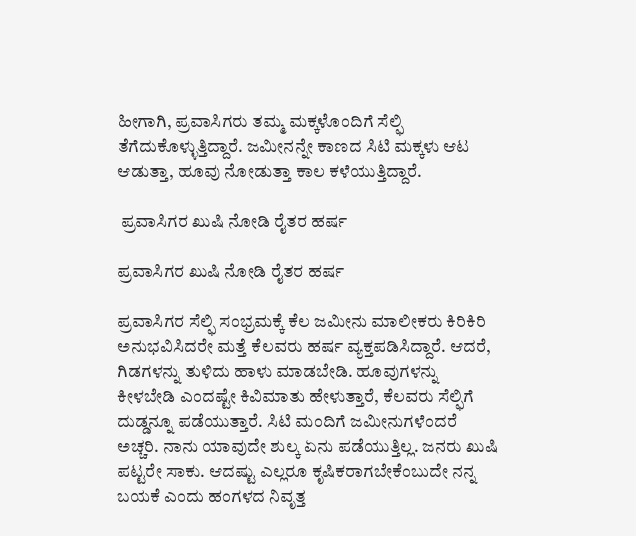ಹೀಗಾಗಿ, ಪ್ರವಾಸಿಗರು ತಮ್ಮ ಮಕ್ಕಳೊಂದಿಗೆ ಸೆಲ್ಫಿ ತೆಗೆದುಕೊಳ್ಳುತ್ತಿದ್ದಾರೆ. ಜಮೀನನ್ನೇ ಕಾಣದ ಸಿಟಿ‌ ಮಕ್ಕಳು ಆಟ ಆಡುತ್ತಾ, ಹೂವು ನೋಡುತ್ತಾ ಕಾಲ ಕಳೆಯುತ್ತಿದ್ದಾರೆ.

 ಪ್ರವಾಸಿಗರ ಖುಷಿ ನೋಡಿ ರೈತರ ಹರ್ಷ

ಪ್ರವಾಸಿಗರ ಖುಷಿ ನೋಡಿ ರೈತರ ಹರ್ಷ

ಪ್ರವಾಸಿಗರ ಸೆಲ್ಫಿ ಸಂಭ್ರಮಕ್ಕೆ ಕೆಲ ಜಮೀನು‌ ಮಾಲೀಕರು ಕಿರಿಕಿರಿ ಅನುಭವಿಸಿದರೇ ಮತ್ತೆ ಕೆಲವರು ಹರ್ಷ ವ್ಯಕ್ತಪಡಿಸಿದ್ದಾರೆ. ಆದರೆ, ಗಿಡಗಳನ್ನು ತುಳಿದು ಹಾಳು ಮಾಡಬೇಡಿ. ಹೂವುಗಳನ್ನು ಕೀಳಬೇಡಿ ಎಂದಷ್ಟೇ ಕಿವಿಮಾತು ಹೇಳುತ್ತಾರೆ, ಕೆಲವರು ಸೆಲ್ಫಿಗೆ ದುಡ್ಡನ್ನೂ ಪಡೆಯುತ್ತಾರೆ. ಸಿಟಿ ಮಂದಿಗೆ ಜಮೀನುಗಳೆಂದರೆ ಅಚ್ಚರಿ. ನಾನು ಯಾವುದೇ ಶುಲ್ಕ ಏನು ಪಡೆಯುತ್ತಿಲ್ಲ. ಜನರು ಖುಷಿ ಪಟ್ಟರೇ ಸಾಕು. ಆದಷ್ಟು ಎಲ್ಲರೂ ಕೃಷಿಕರಾಗಬೇಕೆಂಬುದೇ ನನ್ನ ಬಯಕೆ ಎಂದು ಹಂಗಳದ ನಿವೃತ್ತ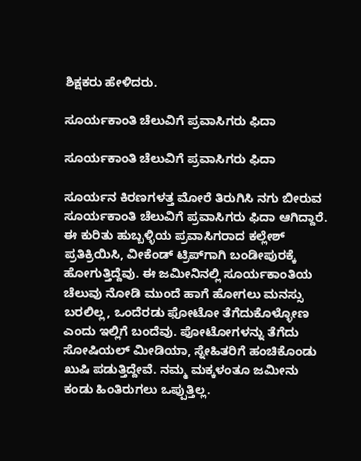ಶಿಕ್ಷಕರು ಹೇಳಿದರು.

ಸೂರ್ಯಕಾಂತಿ ಚೆಲುವಿಗೆ‌ ಪ್ರವಾಸಿಗರು ಫಿದಾ

ಸೂರ್ಯಕಾಂತಿ ಚೆಲುವಿಗೆ‌ ಪ್ರವಾಸಿಗರು ಫಿದಾ

ಸೂರ್ಯನ ಕಿರಣಗಳತ್ತ ಮೋರೆ ತಿರುಗಿಸಿ ನಗು ಬೀರುವ ಸೂರ್ಯಕಾಂತಿ ಚೆಲುವಿಗೆ‌ ಪ್ರವಾಸಿಗರು ಫಿದಾ ಆಗಿದ್ದಾರೆ. ಈ ಕುರಿತು ಹುಬ್ಬಳ್ಳಿಯ ಪ್ರವಾಸಿಗರಾದ ಕಲ್ಲೇಶ್ ಪ್ರತಿಕ್ರಿಯಿಸಿ, ವೀಕೆಂಡ್ ಟ್ರಿಪ್‌ಗಾಗಿ ಬಂಡೀಪುರಕ್ಕೆ ಹೋಗುತ್ತಿದ್ದೆವು. ಈ ಜಮೀನಿನಲ್ಲಿ ಸೂರ್ಯಕಾಂತಿಯ ಚೆಲುವು ನೋಡಿ ಮುಂದೆ ಹಾಗೆ ಹೋಗಲು ಮನಸ್ಸು ಬರಲಿಲ್ಲ, ಒಂದೆರಡು ಫೋಟೋ ತೆಗೆದುಕೊಳ್ಳೋಣ ಎಂದು ಇಲ್ಲಿಗೆ ಬಂದೆವು. ಪೋಟೋಗಳನ್ನು ತೆಗೆದು ಸೋಷಿಯಲ್ ಮೀಡಿಯಾ, ಸ್ನೇಹಿತರಿಗೆ ಹಂಚಿಕೊಂಡು ಖುಷಿ ಪಡುತ್ತಿದ್ದೇವೆ. ನಮ್ಮ‌ ಮಕ್ಕಳಂತೂ ಜಮೀನು ಕಂಡು ಹಿಂತಿರುಗಲು ಒಪ್ಪುತ್ತಿಲ್ಲ.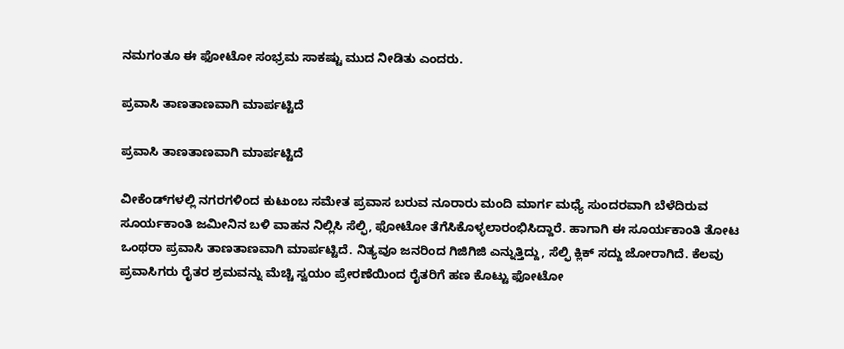ನಮಗಂತೂ ಈ‌ ಫೋಟೋ ಸಂಭ್ರಮ ಸಾಕಷ್ಟು ಮುದ‌ ನೀಡಿತು ಎಂದರು.

ಪ್ರವಾಸಿ ತಾಣತಾಣವಾಗಿ ಮಾರ್ಪಟ್ಟಿದೆ

ಪ್ರವಾಸಿ ತಾಣತಾಣವಾಗಿ ಮಾರ್ಪಟ್ಟಿದೆ

ವೀಕೆಂಡ್‌ಗಳಲ್ಲಿ ನಗರಗಳಿಂದ ಕುಟುಂಬ ಸಮೇತ ಪ್ರವಾಸ ಬರುವ ನೂರಾರು ಮಂದಿ ಮಾರ್ಗ ಮಧ್ಯೆ ಸುಂದರವಾಗಿ ಬೆಳೆದಿರುವ ಸೂರ್ಯಕಾಂತಿ ಜಮೀನಿನ ಬಳಿ ವಾಹನ ನಿಲ್ಲಿಸಿ ಸೆಲ್ಫಿ, ಫೋಟೋ ತೆಗೆಸಿಕೊಳ್ಳಲಾರಂಭಿಸಿದ್ದಾರೆ. ಹಾಗಾಗಿ ಈ ಸೂರ್ಯಕಾಂತಿ ತೋಟ ಒಂಥರಾ ಪ್ರವಾಸಿ ತಾಣತಾಣವಾಗಿ ಮಾರ್ಪಟ್ಟಿದೆ. ನಿತ್ಯವೂ ಜನರಿಂದ ಗಿಜಿಗಿಜಿ ಎನ್ನುತ್ತಿದ್ದು, ಸೆಲ್ಫಿ ಕ್ಲಿಕ್ ಸದ್ದು ಜೋರಾಗಿದೆ. ಕೆಲವು ಪ್ರವಾಸಿಗರು ರೈತರ ಶ್ರಮವನ್ನು ಮೆಚ್ಚಿ ಸ್ವಯಂ ಪ್ರೇರಣೆಯಿಂದ ರೈತರಿಗೆ ಹಣ ಕೊಟ್ಟು ಫೋಟೋ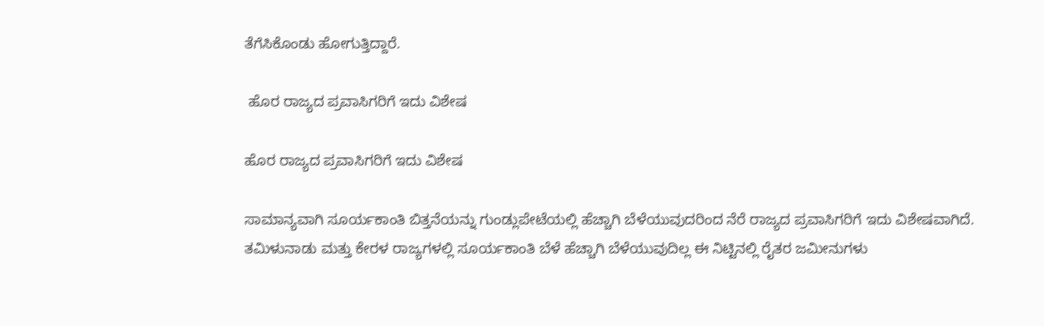ತೆಗೆಸಿಕೊಂಡು ಹೋಗುತ್ತಿದ್ದಾರೆ.

 ಹೊರ ರಾಜ್ಯದ ಪ್ರವಾಸಿಗರಿಗೆ ಇದು ವಿಶೇಷ

ಹೊರ ರಾಜ್ಯದ ಪ್ರವಾಸಿಗರಿಗೆ ಇದು ವಿಶೇಷ

ಸಾಮಾನ್ಯವಾಗಿ ಸೂರ್ಯಕಾಂತಿ ಬಿತ್ತನೆಯನ್ನು ಗುಂಡ್ಲುಪೇಟೆಯಲ್ಲಿ ಹೆಚ್ಚಾಗಿ ಬೆಳೆಯುವುದರಿಂದ ನೆರೆ ರಾಜ್ಯದ ಪ್ರವಾಸಿಗರಿಗೆ ಇದು ವಿಶೇಷವಾಗಿದೆ. ತಮಿಳುನಾಡು ಮತ್ತು ಕೇರಳ ರಾಜ್ಯಗಳಲ್ಲಿ ಸೂರ್ಯಕಾಂತಿ ಬೆಳೆ ಹೆಚ್ಚಾಗಿ ಬೆಳೆಯುವುದಿಲ್ಲ ಈ ನಿಟ್ಟಿನಲ್ಲಿ ರೈತರ ಜಮೀನುಗಳು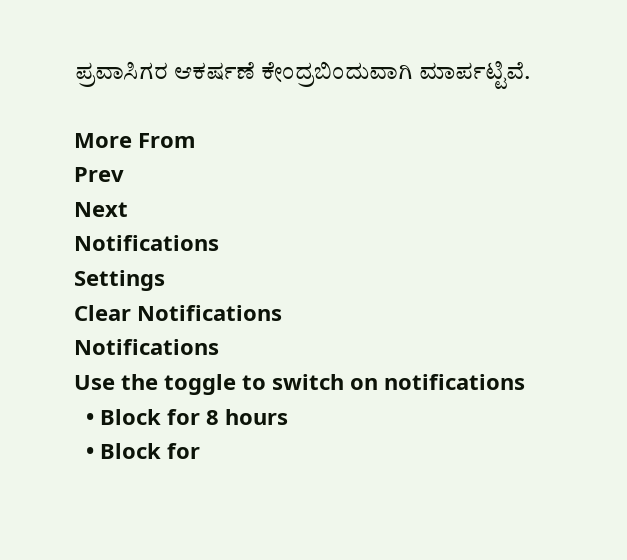ಪ್ರವಾಸಿಗರ ಆಕರ್ಷಣೆ ಕೇಂದ್ರಬಿಂದುವಾಗಿ ಮಾರ್ಪಟ್ಟಿವೆ.

More From
Prev
Next
Notifications
Settings
Clear Notifications
Notifications
Use the toggle to switch on notifications
  • Block for 8 hours
  • Block for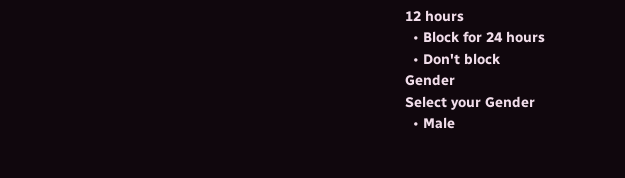12 hours
  • Block for 24 hours
  • Don't block
Gender
Select your Gender
  • Male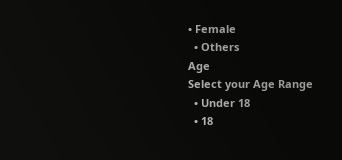• Female
  • Others
Age
Select your Age Range
  • Under 18
  • 18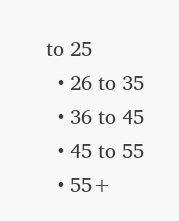to 25
  • 26 to 35
  • 36 to 45
  • 45 to 55
  • 55+